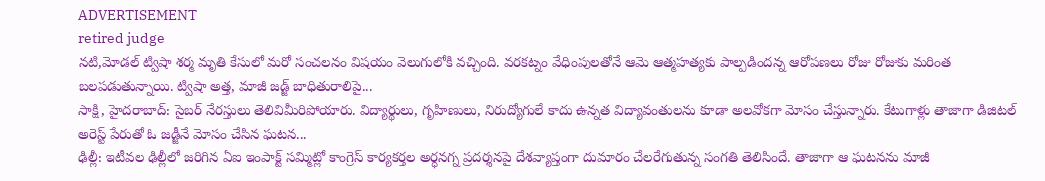ADVERTISEMENT
retired judge
నటి,మోడల్ ట్విషా శర్మ మృతి కేసులో మరో సంచలనం విషయం వెలుగులోకి వచ్చింది. వరకట్నం వేధింపులతోనే ఆమె ఆత్మహత్యకు పాల్పడిందన్న ఆరోపణలు రోజు రోజుకు మరింత బలపడుతున్నాయి. ట్విషా అత్త, మాజీ జడ్జ్ బాధితురాలిపై...
సాక్షి, హైదరాబాద్: సైబర్ నేరస్తులు తెలివిమీరిపోయారు. విద్యార్థులు, గృహిణులు, నిరుద్యోగులే కాదు ఉన్నత విద్యావంతులను కూడా అలవోకగా మోసం చేస్తున్నారు. కేటుగాళ్లు తాజాగా డిజిటల్ అరెస్ట్ పేరుతో ఓ జడ్జీనే మోసం చేసిన ఘటన...
ఢిల్లీ: ఇటీవల ఢిల్లీలో జరిగిన ఏఐ ఇంపాక్ట్ సమ్మిట్లో కాంగ్రెస్ కార్యకర్తల అర్ధనగ్న ప్రదర్శనపై దేశవ్యాప్తంగా దుమారం చేలరేగుతున్న సంగతి తెలిసిందే. తాజాగా ఆ ఘటనను మాజీ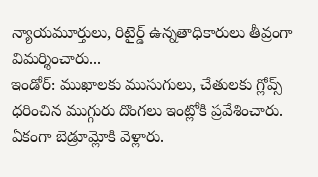న్యాయమూర్తులు, రిటైర్డ్ ఉన్నతాధికారులు తీవ్రంగా విమర్శించారు...
ఇండోర్: ముఖాలకు ముసుగులు, చేతులకు గ్లోవ్స్ ధరించిన ముగ్గురు దొంగలు ఇంట్లోకి ప్రవేశించారు. ఏకంగా బెడ్రూమ్లోకి వెళ్లారు.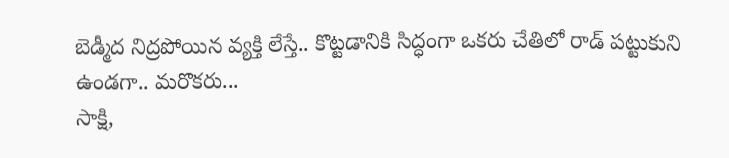బెడ్మీద నిద్రపోయిన వ్యక్తి లేస్తే.. కొట్టడానికి సిద్ధంగా ఒకరు చేతిలో రాడ్ పట్టుకుని ఉండగా.. మరొకరు...
సాక్షి,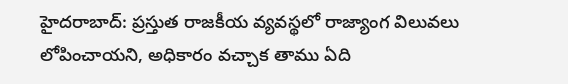హైదరాబాద్: ప్రస్తుత రాజకీయ వ్యవస్థలో రాజ్యాంగ విలువలు లోపించాయని, అధికారం వచ్చాక తాము ఏది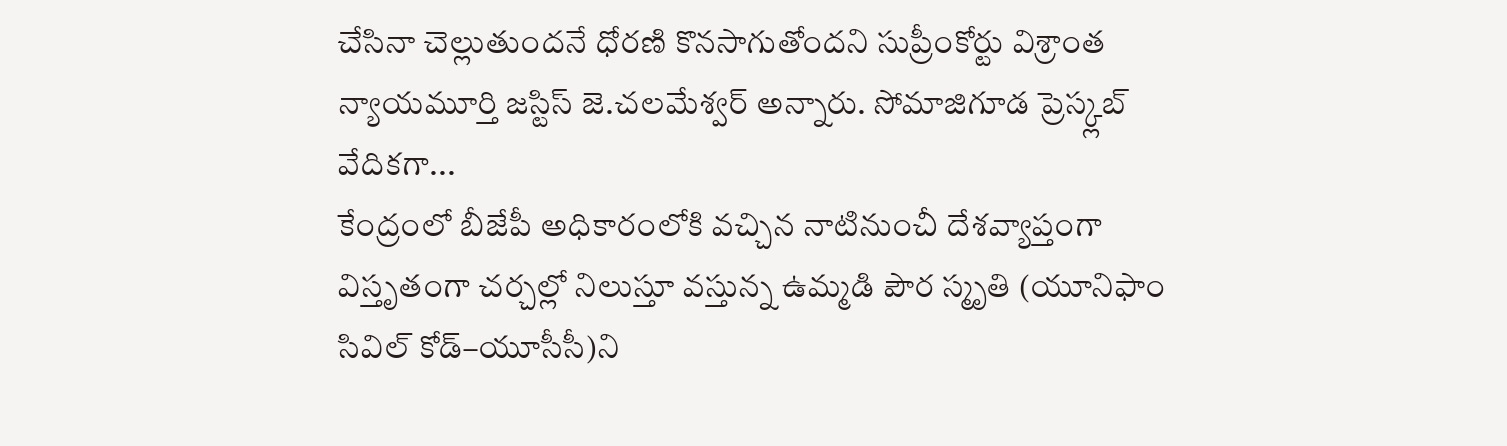చేసినా చెల్లుతుందనే ధోరణి కొనసాగుతోందని సుప్రీంకోర్టు విశ్రాంత న్యాయమూర్తి జస్టిస్ జె.చలమేశ్వర్ అన్నారు. సోమాజిగూడ ప్రెస్క్లబ్ వేదికగా...
కేంద్రంలో బీజేపీ అధికారంలోకి వచ్చిన నాటినుంచీ దేశవ్యాప్తంగా విస్తృతంగా చర్చల్లో నిలుస్తూ వస్తున్న ఉమ్మడి పౌర స్మృతి (యూనిఫాం సివిల్ కోడ్–యూసీసీ)ని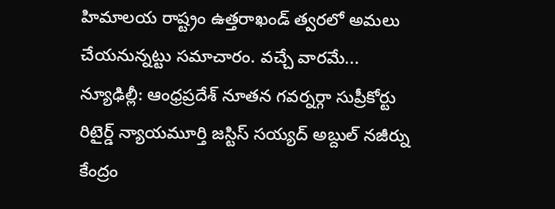హిమాలయ రాష్ట్రం ఉత్తరాఖండ్ త్వరలో అమలు చేయనున్నట్టు సమాచారం. వచ్చే వారమే...
న్యూఢిల్లీ: ఆంధ్రప్రదేశ్ నూతన గవర్నర్గా సుప్రీకోర్టు రిటైర్డ్ న్యాయమూర్తి జస్టిస్ సయ్యద్ అబ్దుల్ నజీర్ను కేంద్రం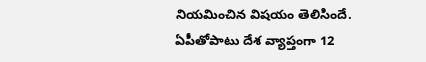నియమించిన విషయం తెలిసిందే. ఏపీతోపాటు దేశ వ్యాప్తంగా 12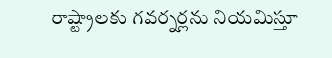రాష్ట్రాలకు గవర్నర్లను నియమిస్తూ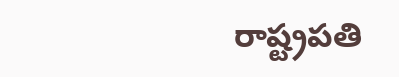రాష్ట్రపతి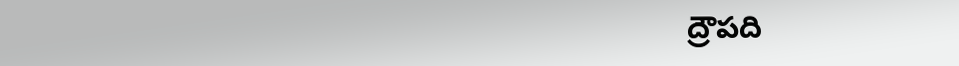ద్రౌపది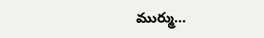ముర్ము...